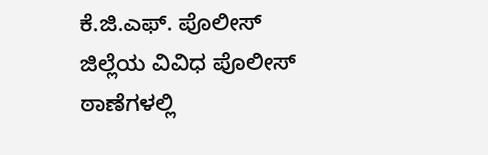ಕೆ.ಜಿ.ಎಫ್. ಪೊಲೀಸ್ ಜಿಲ್ಲೆಯ ವಿವಿಧ ಪೊಲೀಸ್ ಠಾಣೆಗಳಲ್ಲಿ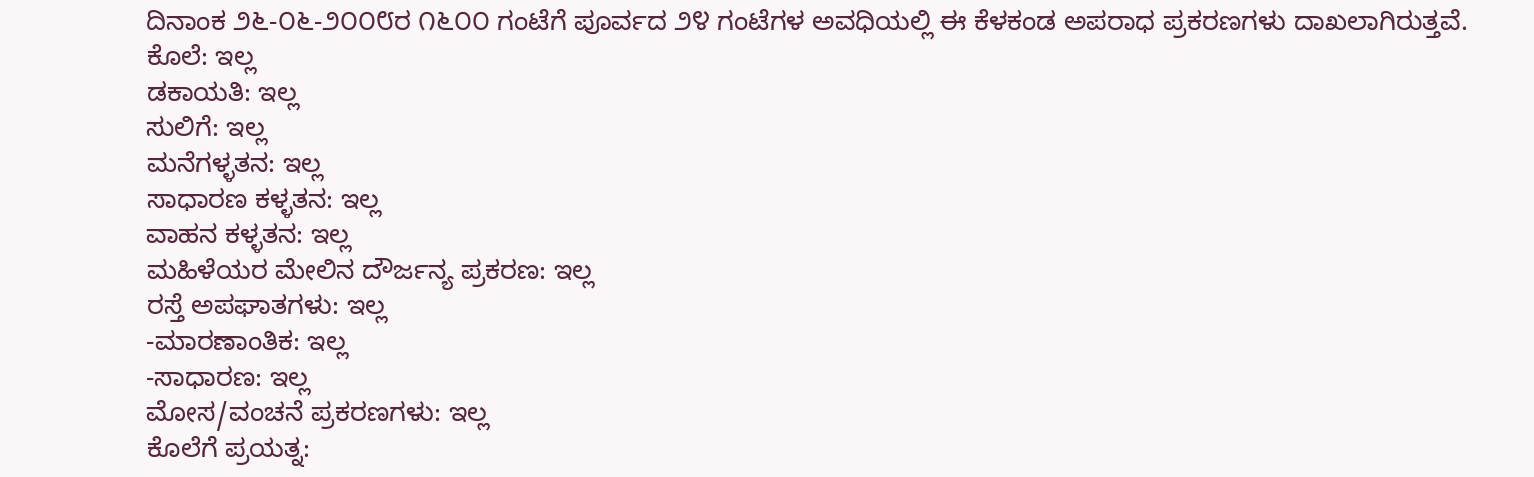ದಿನಾಂಕ ೨೬-೦೬-೨೦೦೮ರ ೧೬೦೦ ಗಂಟೆಗೆ ಪೂರ್ವದ ೨೪ ಗಂಟೆಗಳ ಅವಧಿಯಲ್ಲಿ ಈ ಕೆಳಕಂಡ ಅಪರಾಧ ಪ್ರಕರಣಗಳು ದಾಖಲಾಗಿರುತ್ತವೆ.
ಕೊಲೆ: ಇಲ್ಲ
ಡಕಾಯತಿ: ಇಲ್ಲ
ಸುಲಿಗೆ: ಇಲ್ಲ
ಮನೆಗಳ್ಳತನ: ಇಲ್ಲ
ಸಾಧಾರಣ ಕಳ್ಳತನ: ಇಲ್ಲ
ವಾಹನ ಕಳ್ಳತನ: ಇಲ್ಲ
ಮಹಿಳೆಯರ ಮೇಲಿನ ದೌರ್ಜನ್ಯ ಪ್ರಕರಣ: ಇಲ್ಲ
ರಸ್ತೆ ಅಪಘಾತಗಳು: ಇಲ್ಲ
-ಮಾರಣಾಂತಿಕ: ಇಲ್ಲ
-ಸಾಧಾರಣ: ಇಲ್ಲ
ಮೋಸ/ವಂಚನೆ ಪ್ರಕರಣಗಳು: ಇಲ್ಲ
ಕೊಲೆಗೆ ಪ್ರಯತ್ನ: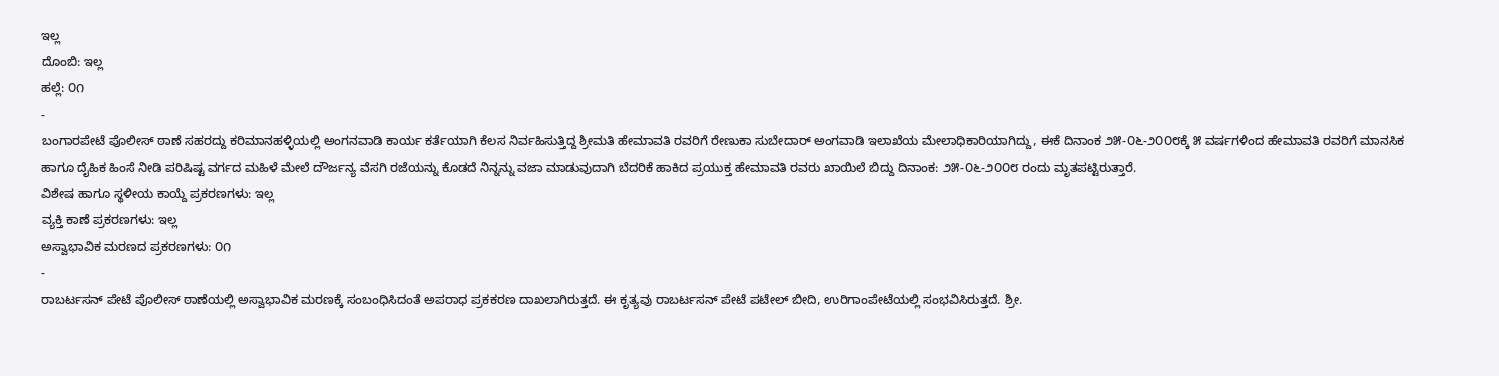ಇಲ್ಲ
ದೊಂಬಿ: ಇಲ್ಲ
ಹಲ್ಲೆ: ೦೧
-
ಬಂಗಾರಪೇಟೆ ಪೊಲೀಸ್ ಠಾಣೆ ಸಹರದ್ದು ಕರಿಮಾನಹಳ್ಳಿಯಲ್ಲಿ ಅಂಗನವಾಡಿ ಕಾರ್ಯ ಕರ್ತೆಯಾಗಿ ಕೆಲಸ ನಿರ್ವಹಿಸುತ್ತಿದ್ದ ಶ್ರೀಮತಿ ಹೇಮಾವತಿ ರವರಿಗೆ ರೇಣುಕಾ ಸುಬೇದಾರ್ ಅಂಗವಾಡಿ ಇಲಾಖೆಯ ಮೇಲಾಧಿಕಾರಿಯಾಗಿದ್ದು, ಈಕೆ ದಿನಾಂಕ ೨೫-೦೬-೨೦೦೮ಕ್ಕೆ ೫ ವರ್ಷಗಳಿಂದ ಹೇಮಾವತಿ ರವರಿಗೆ ಮಾನಸಿಕ ಹಾಗೂ ದೈಹಿಕ ಹಿಂಸೆ ನೀಡಿ ಪರಿಷಿಷ್ಟ ವರ್ಗದ ಮಹಿಳೆ ಮೇಲೆ ದೌರ್ಜನ್ಯ ವೆಸಗಿ ರಜೆಯನ್ನು ಕೊಡದೆ ನಿನ್ನನ್ನು ವಜಾ ಮಾಡುವುದಾಗಿ ಬೆದರಿಕೆ ಹಾಕಿದ ಪ್ರಯುಕ್ತ ಹೇಮಾವತಿ ರವರು ಖಾಯಿಲೆ ಬಿದ್ದು ದಿನಾಂಕ: ೨೫-೦೬-೨೦೦೮ ರಂದು ಮೃತಪಟ್ಟಿರುತ್ತಾರೆ.
ವಿಶೇಷ ಹಾಗೂ ಸ್ಥಳೀಯ ಕಾಯ್ದೆ ಪ್ರಕರಣಗಳು: ಇಲ್ಲ
ವ್ಯಕ್ತಿ ಕಾಣೆ ಪ್ರಕರಣಗಳು: ಇಲ್ಲ
ಅಸ್ವಾಭಾವಿಕ ಮರಣದ ಪ್ರಕರಣಗಳು: ೦೧
-
ರಾಬರ್ಟಸನ್ ಪೇಟೆ ಪೊಲೀಸ್ ಠಾಣೆಯಲ್ಲಿ ಅಸ್ವಾಭಾವಿಕ ಮರಣಕ್ಕೆ ಸಂಬಂಧಿಸಿದಂತೆ ಅಪರಾಧ ಪ್ರಕಕರಣ ದಾಖಲಾಗಿರುತ್ತದೆ. ಈ ಕೃತ್ಯವು ರಾಬರ್ಟಸನ್ ಪೇಟೆ ಪಟೇಲ್ ಬೀದಿ, ಉರಿಗಾಂಪೇಟೆಯಲ್ಲಿ ಸಂಭವಿಸಿರುತ್ತದೆ. ಶ್ರೀ.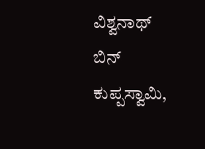ವಿಶ್ವನಾಥ್ ಬಿನ್ ಕುಪ್ಪಸ್ವಾಮಿ,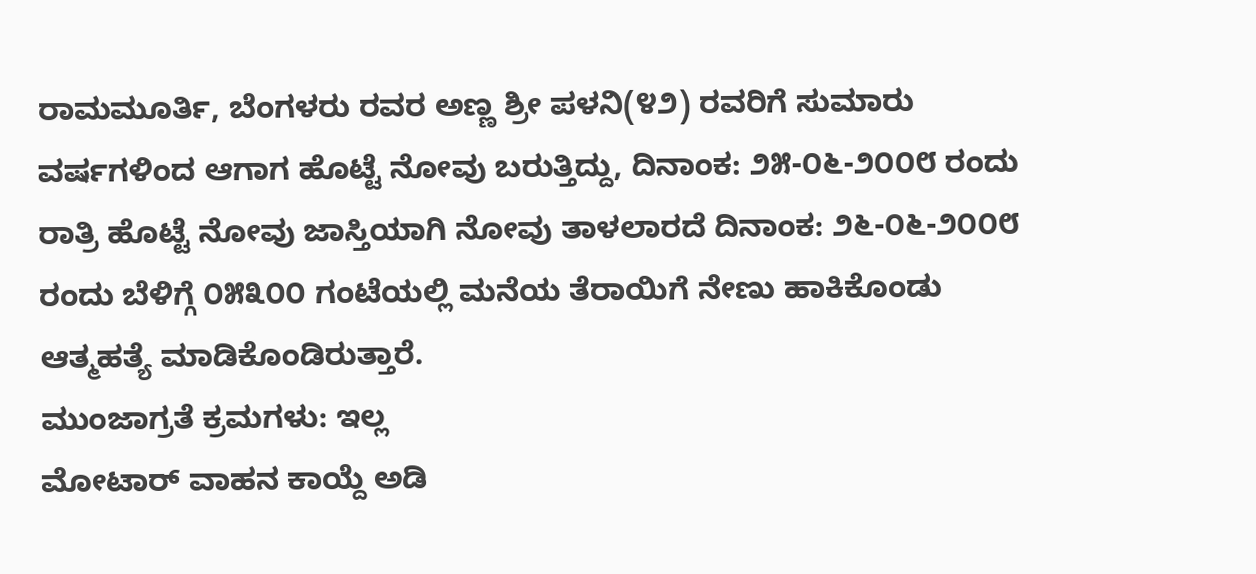ರಾಮಮೂರ್ತಿ, ಬೆಂಗಳರು ರವರ ಅಣ್ಣ ಶ್ರೀ ಪಳನಿ(೪೨) ರವರಿಗೆ ಸುಮಾರು ವರ್ಷಗಳಿಂದ ಆಗಾಗ ಹೊಟ್ಟೆ ನೋವು ಬರುತ್ತಿದ್ದು, ದಿನಾಂಕ: ೨೫-೦೬-೨೦೦೮ ರಂದು ರಾತ್ರಿ ಹೊಟ್ಟೆ ನೋವು ಜಾಸ್ತಿಯಾಗಿ ನೋವು ತಾಳಲಾರದೆ ದಿನಾಂಕ: ೨೬-೦೬-೨೦೦೮ ರಂದು ಬೆಳಿಗ್ಗೆ ೦೫೩೦೦ ಗಂಟೆಯಲ್ಲಿ ಮನೆಯ ತೆರಾಯಿಗೆ ನೇಣು ಹಾಕಿಕೊಂಡು ಆತ್ಮಹತ್ಯೆ ಮಾಡಿಕೊಂಡಿರುತ್ತಾರೆ.
ಮುಂಜಾಗ್ರತೆ ಕ್ರಮಗಳು: ಇಲ್ಲ
ಮೋಟಾರ್ ವಾಹನ ಕಾಯ್ದೆ ಅಡಿ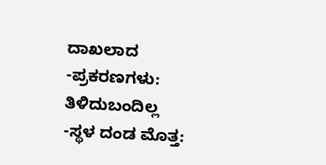ದಾಖಲಾದ
-ಪ್ರಕರಣಗಳು: ತಿಳಿದುಬಂದಿಲ್ಲ
-ಸ್ಥಳ ದಂಡ ಮೊತ್ತ: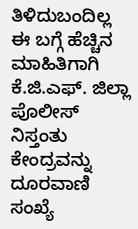ತಿಳಿದುಬಂದಿಲ್ಲ
ಈ ಬಗ್ಗೆ ಹೆಚ್ಚಿನ ಮಾಹಿತಿಗಾಗಿ ಕೆ.ಜಿ.ಎಫ್. ಜಿಲ್ಲಾ ಪೊಲೀಸ್ ನಿಸ್ತಂತು ಕೇಂದ್ರವನ್ನು ದೂರವಾಣಿ ಸಂಖ್ಯೆ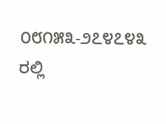೦೮೧೫೩-೨೭೪೭೪೩ ರಲ್ಲಿ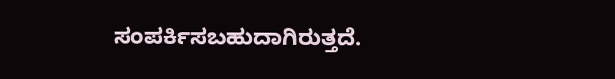ಸಂಪರ್ಕಿಸಬಹುದಾಗಿರುತ್ತದೆ.